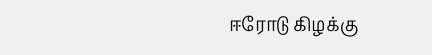ஈரோடு கிழக்கு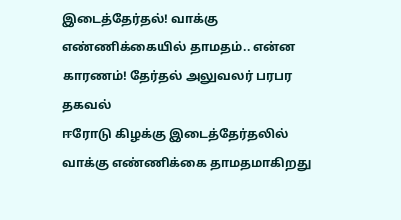இடைத்தேர்தல்! வாக்கு எண்ணிக்கையில் தாமதம்.. என்ன காரணம்! தேர்தல் அலுவலர் பரபர தகவல்
ஈரோடு கிழக்கு இடைத்தேர்தலில் வாக்கு எண்ணிக்கை தாமதமாகிறது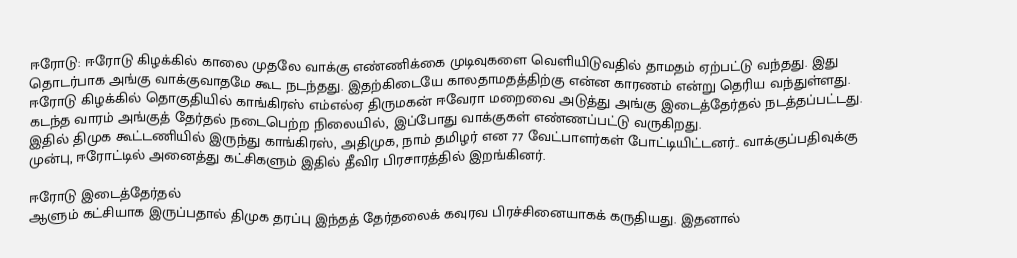ஈரோடு: ஈரோடு கிழக்கில் காலை முதலே வாக்கு எண்ணிக்கை முடிவுகளை வெளியிடுவதில் தாமதம் ஏற்பட்டு வந்தது. இது தொடர்பாக அங்கு வாக்குவாதமே கூட நடந்தது. இதற்கிடையே காலதாமதத்திற்கு என்ன காரணம் என்று தெரிய வந்துள்ளது.
ஈரோடு கிழக்கில் தொகுதியில் காங்கிரஸ் எம்எல்ஏ திருமகன் ஈவேரா மறைவை அடுத்து அங்கு இடைத்தேர்தல் நடத்தப்பட்டது. கடந்த வாரம் அங்குத் தேர்தல் நடைபெற்ற நிலையில், இப்போது வாக்குகள் எண்ணப்பட்டு வருகிறது.
இதில் திமுக கூட்டணியில் இருந்து காங்கிரஸ், அதிமுக, நாம் தமிழர் என 77 வேட்பாளர்கள் போட்டியிட்டனர்.. வாக்குப்பதிவுக்கு முன்பு, ஈரோட்டில் அனைத்து கட்சிகளும் இதில் தீவிர பிரசாரத்தில் இறங்கினர்.

ஈரோடு இடைத்தேர்தல்
ஆளும் கட்சியாக இருப்பதால் திமுக தரப்பு இந்தத் தேர்தலைக் கவுரவ பிரச்சினையாகக் கருதியது. இதனால்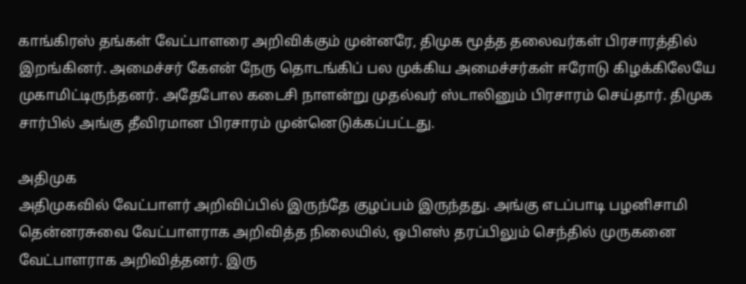காங்கிரஸ் தங்கள் வேட்பாளரை அறிவிக்கும் முன்னரே, திமுக மூத்த தலைவர்கள் பிரசாரத்தில் இறங்கினர். அமைச்சர் கேஎன் நேரு தொடங்கிப் பல முக்கிய அமைச்சர்கள் ஈரோடு கிழக்கிலேயே முகாமிட்டிருந்தனர். அதேபோல கடைசி நாளன்று முதல்வர் ஸ்டாலினும் பிரசாரம் செய்தார். திமுக சார்பில் அங்கு தீவிரமான பிரசாரம் முன்னெடுக்கப்பட்டது.

அதிமுக
அதிமுகவில் வேட்பாளர் அறிவிப்பில் இருந்தே குழப்பம் இருந்தது. அங்கு எடப்பாடி பழனிசாமி தென்னரசுவை வேட்பாளராக அறிவித்த நிலையில், ஒபிஎஸ் தரப்பிலும் செந்தில் முருகனை வேட்பாளராக அறிவித்தனர். இரு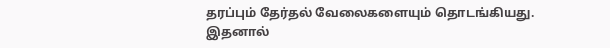தரப்பும் தேர்தல் வேலைகளையும் தொடங்கியது. இதனால்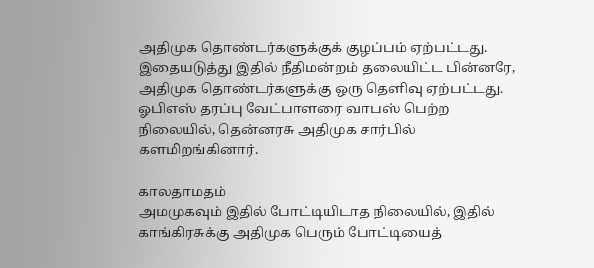அதிமுக தொண்டர்களுக்குக் குழப்பம் ஏற்பட்டது. இதையடுத்து இதில் நீதிமன்றம் தலையிட்ட பின்னரே, அதிமுக தொண்டர்களுக்கு ஒரு தெளிவு ஏற்பட்டது. ஓபிஎஸ் தரப்பு வேட்பாளரை வாபஸ் பெற்ற நிலையில், தென்னரசு அதிமுக சார்பில் களமிறங்கினார்.

காலதாமதம்
அமமுகவும் இதில் போட்டியிடாத நிலையில், இதில் காங்கிரசுக்கு அதிமுக பெரும் போட்டியைத்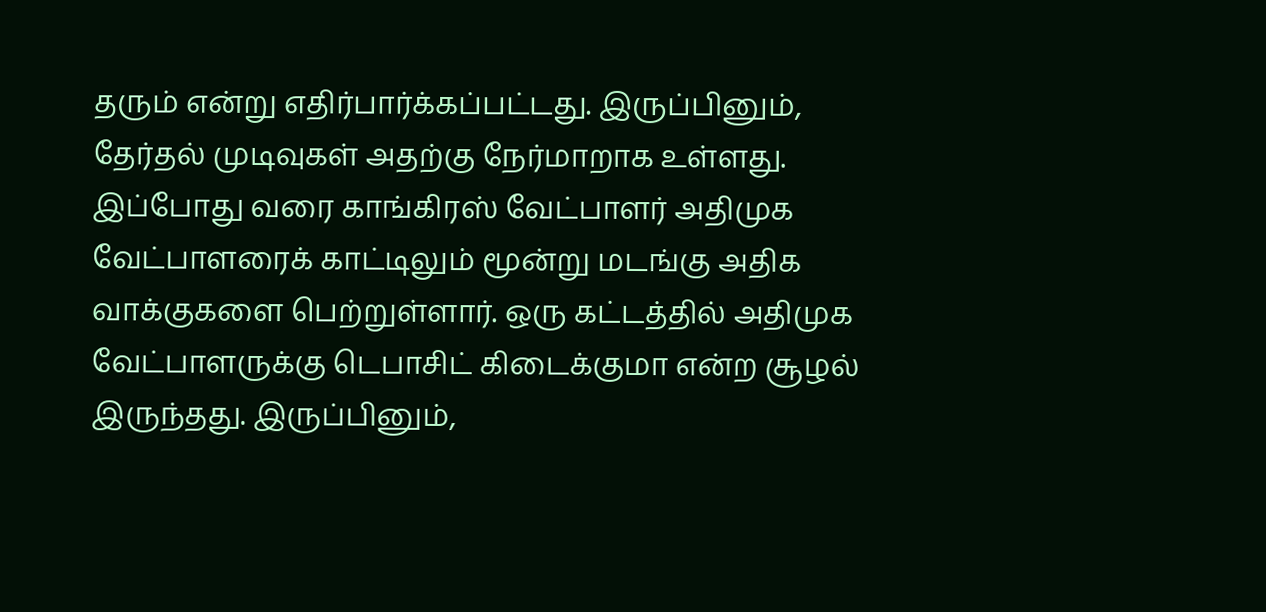தரும் என்று எதிர்பார்க்கப்பட்டது. இருப்பினும், தேர்தல் முடிவுகள் அதற்கு நேர்மாறாக உள்ளது. இப்போது வரை காங்கிரஸ் வேட்பாளர் அதிமுக வேட்பாளரைக் காட்டிலும் மூன்று மடங்கு அதிக வாக்குகளை பெற்றுள்ளார். ஒரு கட்டத்தில் அதிமுக வேட்பாளருக்கு டெபாசிட் கிடைக்குமா என்ற சூழல் இருந்தது. இருப்பினும்,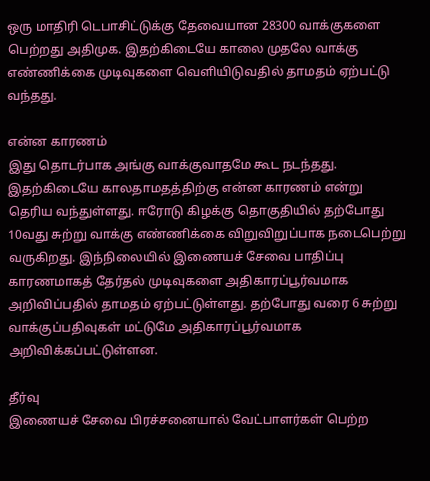ஒரு மாதிரி டெபாசிட்டுக்கு தேவையான 28300 வாக்குகளை பெற்றது அதிமுக. இதற்கிடையே காலை முதலே வாக்கு எண்ணிக்கை முடிவுகளை வெளியிடுவதில் தாமதம் ஏற்பட்டு வந்தது.

என்ன காரணம்
இது தொடர்பாக அங்கு வாக்குவாதமே கூட நடந்தது. இதற்கிடையே காலதாமதத்திற்கு என்ன காரணம் என்று தெரிய வந்துள்ளது. ஈரோடு கிழக்கு தொகுதியில் தற்போது 10வது சுற்று வாக்கு எண்ணிக்கை விறுவிறுப்பாக நடைபெற்று வருகிறது. இந்நிலையில் இணையச் சேவை பாதிப்பு காரணமாகத் தேர்தல் முடிவுகளை அதிகாரப்பூர்வமாக அறிவிப்பதில் தாமதம் ஏற்பட்டுள்ளது. தற்போது வரை 6 சுற்று வாக்குப்பதிவுகள் மட்டுமே அதிகாரப்பூர்வமாக அறிவிக்கப்பட்டுள்ளன.

தீர்வு
இணையச் சேவை பிரச்சனையால் வேட்பாளர்கள் பெற்ற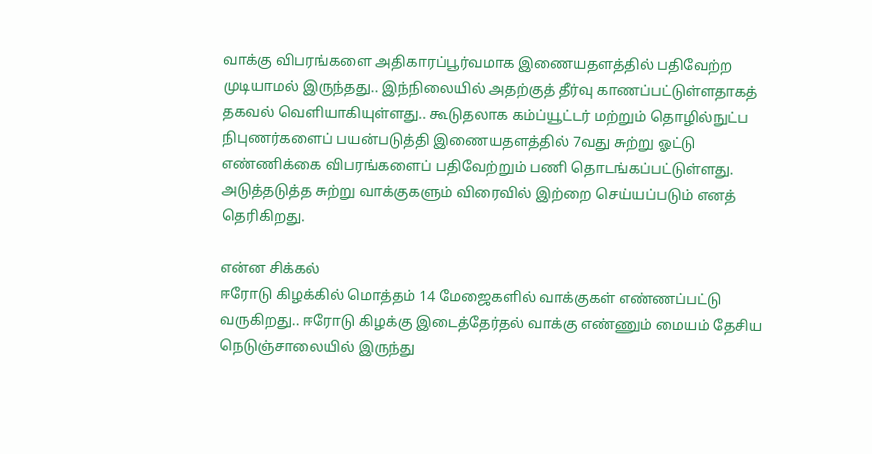வாக்கு விபரங்களை அதிகாரப்பூர்வமாக இணையதளத்தில் பதிவேற்ற முடியாமல் இருந்தது.. இந்நிலையில் அதற்குத் தீர்வு காணப்பட்டுள்ளதாகத் தகவல் வெளியாகியுள்ளது.. கூடுதலாக கம்ப்யூட்டர் மற்றும் தொழில்நுட்ப நிபுணர்களைப் பயன்படுத்தி இணையதளத்தில் 7வது சுற்று ஓட்டு எண்ணிக்கை விபரங்களைப் பதிவேற்றும் பணி தொடங்கப்பட்டுள்ளது. அடுத்தடுத்த சுற்று வாக்குகளும் விரைவில் இற்றை செய்யப்படும் எனத் தெரிகிறது.

என்ன சிக்கல்
ஈரோடு கிழக்கில் மொத்தம் 14 மேஜைகளில் வாக்குகள் எண்ணப்பட்டு வருகிறது.. ஈரோடு கிழக்கு இடைத்தேர்தல் வாக்கு எண்ணும் மையம் தேசிய நெடுஞ்சாலையில் இருந்து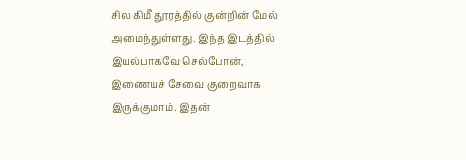சில கிமீ தூரத்தில் குன்றின் மேல் அமைந்துள்ளது. இந்த இடத்தில் இயல்பாகவே செல்போன், இணையச் சேவை குறைவாக இருக்குமாம். இதன்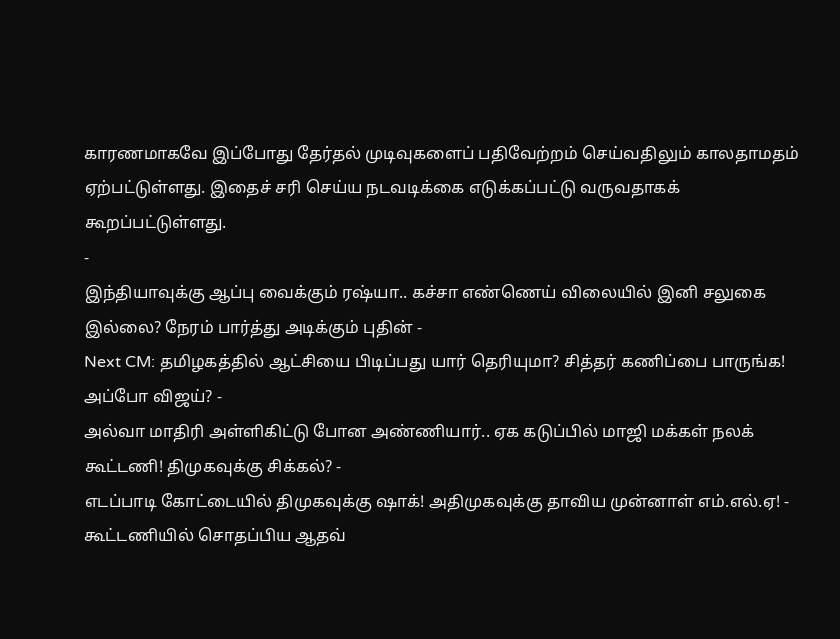காரணமாகவே இப்போது தேர்தல் முடிவுகளைப் பதிவேற்றம் செய்வதிலும் காலதாமதம் ஏற்பட்டுள்ளது. இதைச் சரி செய்ய நடவடிக்கை எடுக்கப்பட்டு வருவதாகக் கூறப்பட்டுள்ளது.
-
இந்தியாவுக்கு ஆப்பு வைக்கும் ரஷ்யா.. கச்சா எண்ணெய் விலையில் இனி சலுகை இல்லை? நேரம் பார்த்து அடிக்கும் புதின் -
Next CM: தமிழகத்தில் ஆட்சியை பிடிப்பது யார் தெரியுமா? சித்தர் கணிப்பை பாருங்க! அப்போ விஜய்? -
அல்வா மாதிரி அள்ளிகிட்டு போன அண்ணியார்.. ஏக கடுப்பில் மாஜி மக்கள் நலக் கூட்டணி! திமுகவுக்கு சிக்கல்? -
எடப்பாடி கோட்டையில் திமுகவுக்கு ஷாக்! அதிமுகவுக்கு தாவிய முன்னாள் எம்.எல்.ஏ! -
கூட்டணியில் சொதப்பிய ஆதவ்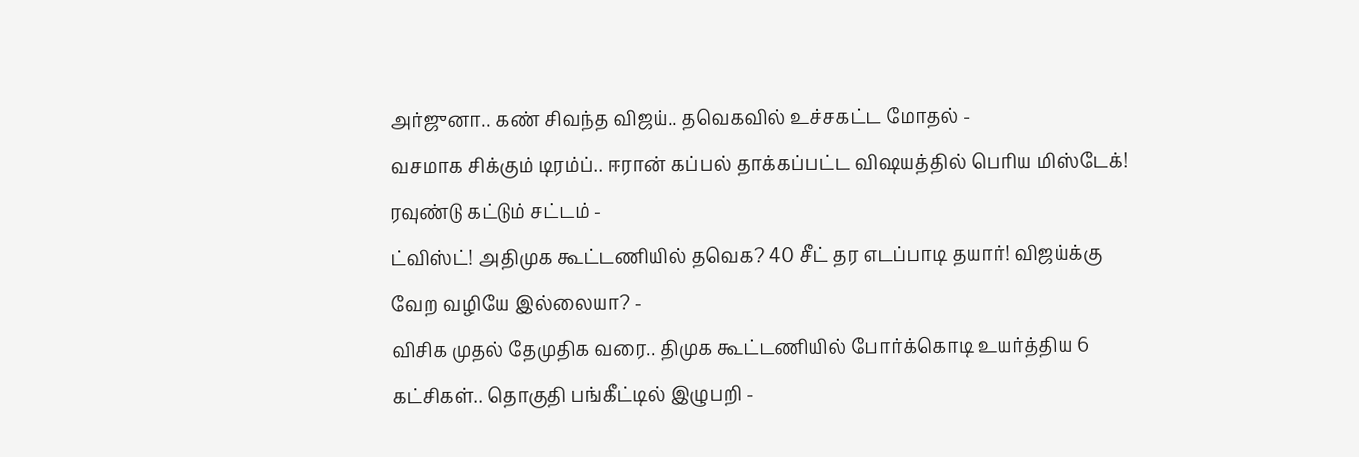அர்ஜுனா.. கண் சிவந்த விஜய்.. தவெகவில் உச்சகட்ட மோதல் -
வசமாக சிக்கும் டிரம்ப்.. ஈரான் கப்பல் தாக்கப்பட்ட விஷயத்தில் பெரிய மிஸ்டேக்! ரவுண்டு கட்டும் சட்டம் -
ட்விஸ்ட்! அதிமுக கூட்டணியில் தவெக? 40 சீட் தர எடப்பாடி தயார்! விஜய்க்கு வேற வழியே இல்லையா? -
விசிக முதல் தேமுதிக வரை.. திமுக கூட்டணியில் போர்க்கொடி உயர்த்திய 6 கட்சிகள்.. தொகுதி பங்கீட்டில் இழுபறி -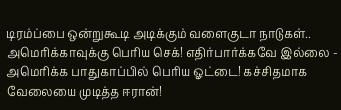டிரம்ப்பை ஒன்றுகூடி அடிக்கும் வளைகுடா நாடுகள்.. அமெரிக்காவுக்கு பெரிய செக்! எதிர்பார்க்கவே இல்லை -
அமெரிக்க பாதுகாப்பில் பெரிய ஓட்டை! கச்சிதமாக வேலையை முடித்த ஈரான்!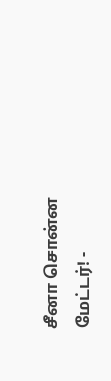சீனா சொன்ன மேட்டர்! -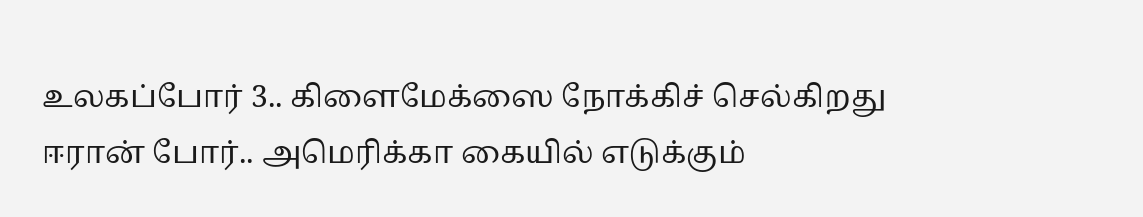உலகப்போர் 3.. கிளைமேக்ஸை நோக்கிச் செல்கிறது ஈரான் போர்.. அமெரிக்கா கையில் எடுக்கும்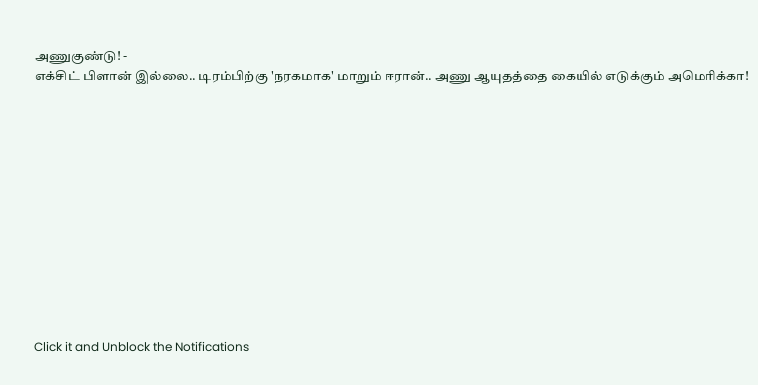அணுகுண்டு! -
எக்சிட் பிளான் இல்லை.. டிரம்பிற்கு 'நரகமாக' மாறும் ஈரான்.. அணு ஆயுதத்தை கையில் எடுக்கும் அமெரிக்கா!












Click it and Unblock the Notifications